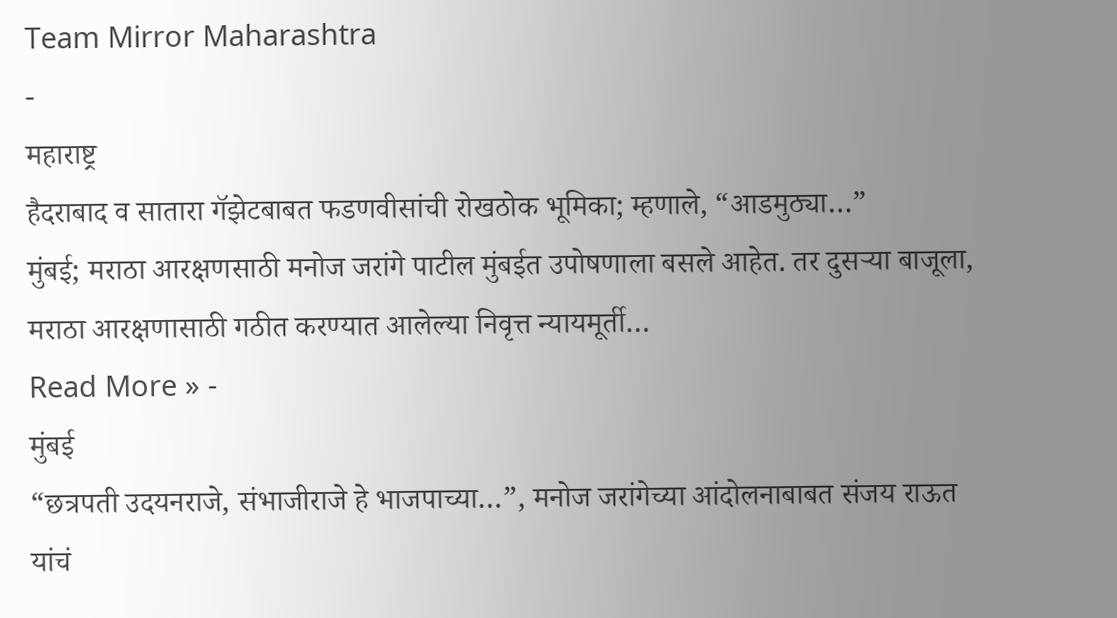Team Mirror Maharashtra
-
महाराष्ट्र
हैदराबाद व सातारा गॅझेटबाबत फडणवीसांची रोखठोक भूमिका; म्हणाले, “आडमुठ्या…”
मुंबई; मराठा आरक्षणसाठी मनोज जरांगे पाटील मुंबईत उपोषणाला बसले आहेत. तर दुसऱ्या बाजूला, मराठा आरक्षणासाठी गठीत करण्यात आलेल्या निवृत्त न्यायमूर्ती…
Read More » -
मुंबई
“छत्रपती उदयनराजे, संभाजीराजे हे भाजपाच्या…”, मनोज जरांगेच्या आंदोलनाबाबत संजय राऊत यांचं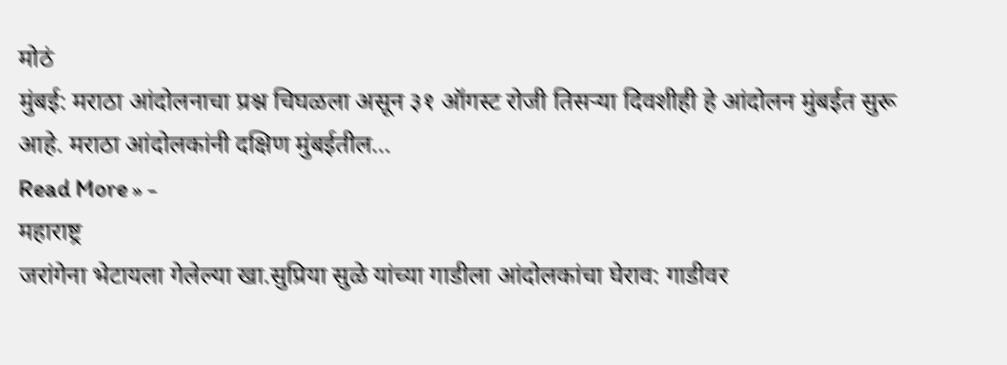मोठं
मुंबई: मराठा आंदोलनाचा प्रश्न चिघळला असून ३१ ऑगस्ट रोजी तिसऱ्या दिवशीही हे आंदोलन मुंबईत सुरू आहे. मराठा आंदोलकांनी दक्षिण मुंबईतील…
Read More » -
महाराष्ट्र
जरांगेना भेटायला गेलेल्या खा.सुप्रिया सुळे यांच्या गाडीला आंदोलकांचा घेराव: गाडीवर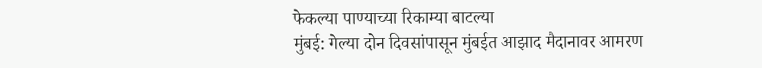फेकल्या पाण्याच्या रिकाम्या बाटल्या
मुंबई: गेल्या दोन दिवसांपासून मुंबईत आझाद मैदानावर आमरण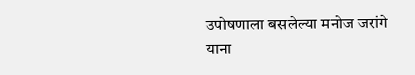उपोषणाला बसलेल्या मनोज जरांगे याना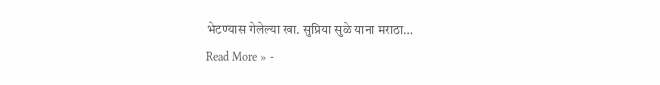भेटण्यास गेलेल्या खा. सुप्रिया सुळे याना मराठा…
Read More » -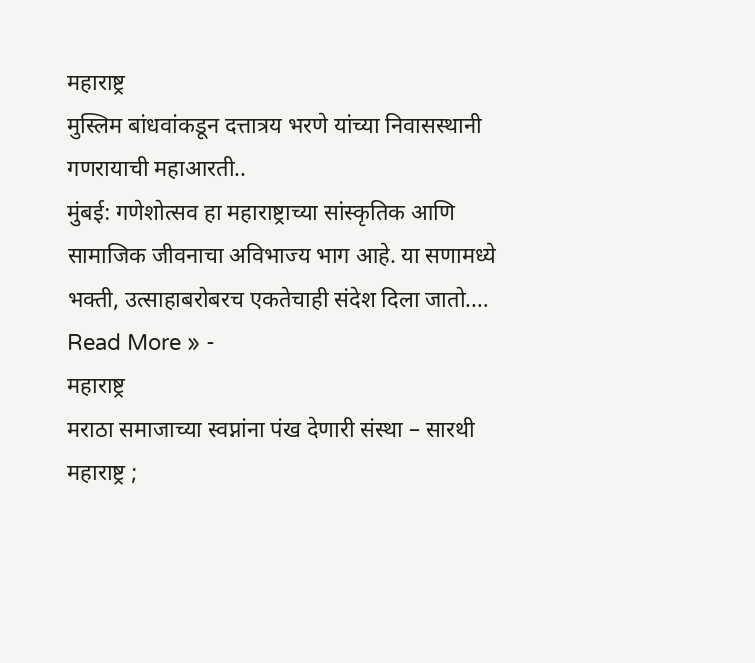महाराष्ट्र
मुस्लिम बांधवांकडून दत्तात्रय भरणे यांच्या निवासस्थानी गणरायाची महाआरती..
मुंबई: गणेशोत्सव हा महाराष्ट्राच्या सांस्कृतिक आणि सामाजिक जीवनाचा अविभाज्य भाग आहे. या सणामध्ये भक्ती, उत्साहाबरोबरच एकतेचाही संदेश दिला जातो.…
Read More » -
महाराष्ट्र
मराठा समाजाच्या स्वप्नांना पंख देणारी संस्था – सारथी
महाराष्ट्र ;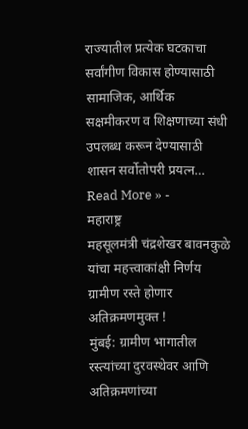राज्यातील प्रत्येक घटकाचा सर्वांगीण विकास होण्यासाठी सामाजिक, आर्थिक सक्षमीकरण व शिक्षणाच्या संधी उपलब्ध करून देण्यासाठी शासन सर्वोतोपरी प्रयत्न…
Read More » -
महाराष्ट्र
महसूलमंत्री चंद्रशेखर बावनकुळे यांचा महत्त्वाकांक्षी निर्णय ग्रामीण रस्ते होणार अतिक्रमणमुक्त !
मुंबई: ग्रामीण भागातील रस्त्यांच्या दुरवस्थेवर आणि अतिक्रमणांच्या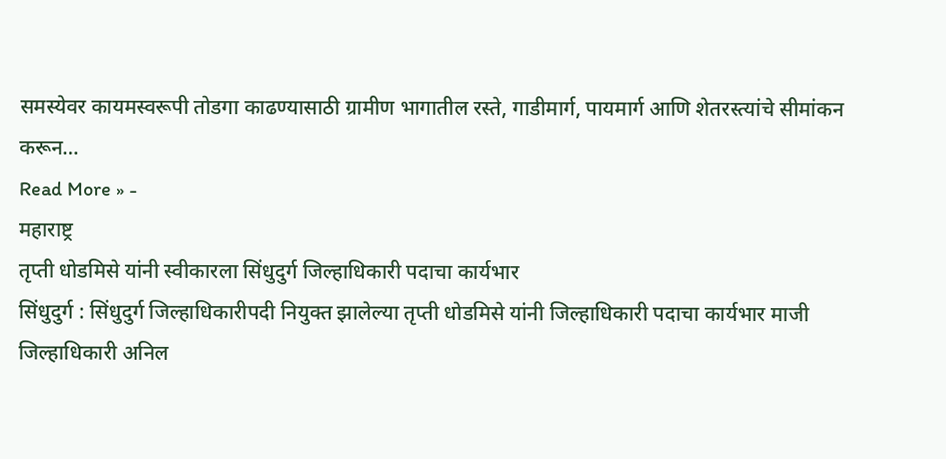समस्येवर कायमस्वरूपी तोडगा काढण्यासाठी ग्रामीण भागातील रस्ते, गाडीमार्ग, पायमार्ग आणि शेतरस्त्यांचे सीमांकन करून…
Read More » -
महाराष्ट्र
तृप्ती धोडमिसे यांनी स्वीकारला सिंधुदुर्ग जिल्हाधिकारी पदाचा कार्यभार
सिंधुदुर्ग : सिंधुदुर्ग जिल्हाधिकारीपदी नियुक्त झालेल्या तृप्ती धोडमिसे यांनी जिल्हाधिकारी पदाचा कार्यभार माजी जिल्हाधिकारी अनिल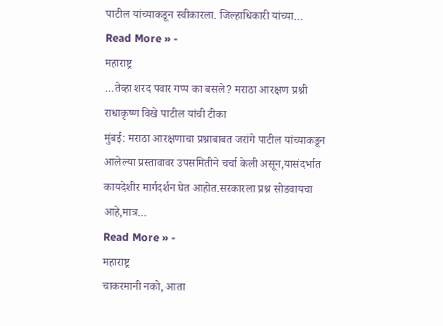पाटील यांच्याकडून स्वीकारला. जिल्हाधिकारी यांच्या…
Read More » -
महाराष्ट्र
…तेव्हा शरद पवार गप्प का बसले? मराठा आरक्षण प्रश्नी राधाकृष्ण विखे पाटील यांची टीका
मुंबई: मराठा आरक्षणाचा प्रश्नाबाबत जरांगे पाटील यांच्याकडून आलेल्या प्रस्तावावर उपसमितीने चर्चा केली असून,यासंदर्भात कायदेशीर मार्गदर्शन घेत आहोत.सरकारला प्रश्न सोडवायचा आहे,मात्र…
Read More » -
महाराष्ट्र
चाकरमानी नको, आता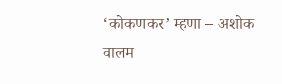‘कोकणकर’ म्हणा – अशोक वालम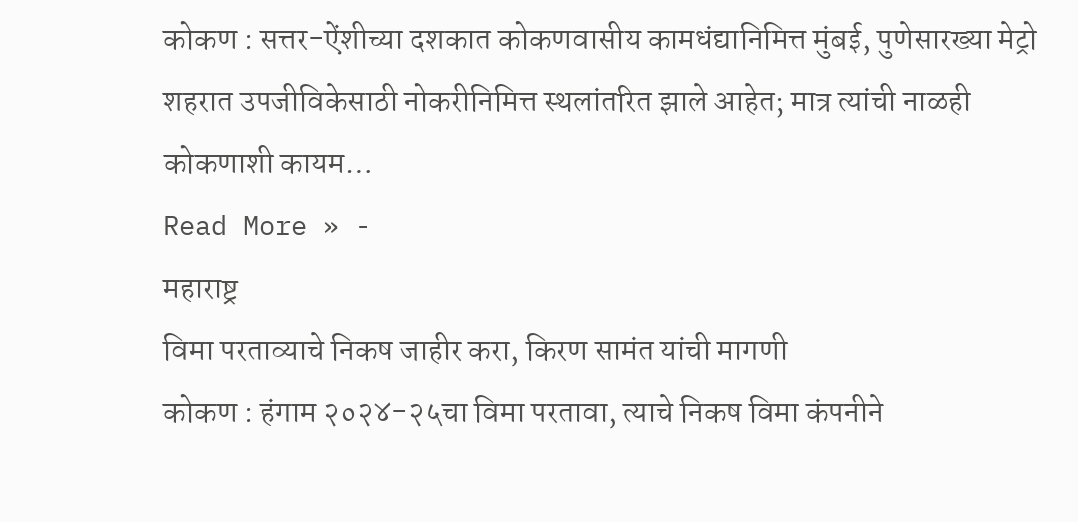कोकण : सत्तर-ऐंशीच्या दशकात कोकणवासीय कामधंद्यानिमित्त मुंबई, पुणेसारख्या मेट्रो शहरात उपजीविकेसाठी नोकरीनिमित्त स्थलांतरित झाले आहेत; मात्र त्यांची नाळही कोकणाशी कायम…
Read More » -
महाराष्ट्र
विमा परताव्याचे निकष जाहीर करा, किरण सामंत यांची मागणी
कोकण : हंगाम २०२४-२५चा विमा परतावा, त्याचे निकष विमा कंपनीने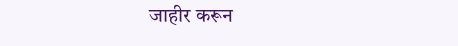जाहीर करून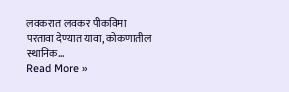लवकरात लवकर पीकविमा परतावा देण्यात यावा, कोकणातील स्थानिक…
Read More »